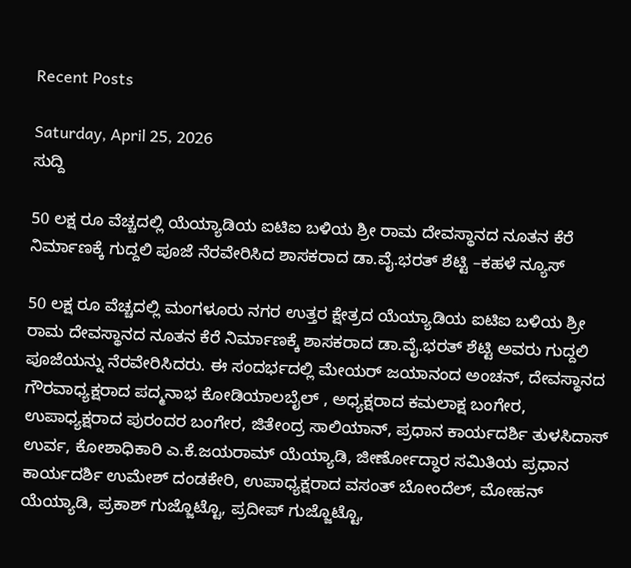Recent Posts

Saturday, April 25, 2026
ಸುದ್ದಿ

50 ಲಕ್ಷ ರೂ ವೆಚ್ಚದಲ್ಲಿ ಯೆಯ್ಯಾಡಿಯ ಐಟಿಐ ಬಳಿಯ ಶ್ರೀ ರಾಮ ದೇವಸ್ಥಾನದ ನೂತನ ಕೆರೆ ನಿರ್ಮಾಣಕ್ಕೆ ಗುದ್ದಲಿ ಪೂಜೆ ನೆರವೇರಿಸಿದ ಶಾಸಕರಾದ ಡಾ.ವೈ.ಭರತ್ ಶೆಟ್ಟಿ –ಕಹಳೆ ನ್ಯೂಸ್

50 ಲಕ್ಷ ರೂ ವೆಚ್ಚದಲ್ಲಿ ಮಂಗಳೂರು ನಗರ ಉತ್ತರ ಕ್ಷೇತ್ರದ ಯೆಯ್ಯಾಡಿಯ ಐಟಿಐ ಬಳಿಯ ಶ್ರೀ ರಾಮ ದೇವಸ್ಥಾನದ ನೂತನ ಕೆರೆ ನಿರ್ಮಾಣಕ್ಕೆ ಶಾಸಕರಾದ ಡಾ.ವೈ.ಭರತ್ ಶೆಟ್ಟಿ ಅವರು ಗುದ್ದಲಿ ಪೂಜೆಯನ್ನು ನೆರವೇರಿಸಿದರು. ಈ ಸಂದರ್ಭದಲ್ಲಿ ಮೇಯರ್ ಜಯಾನಂದ ಅಂಚನ್, ದೇವಸ್ಥಾನದ ಗೌರವಾಧ್ಯಕ್ಷರಾದ ಪದ್ಮನಾಭ ಕೋಡಿಯಾಲಬೈಲ್ , ಅಧ್ಯಕ್ಷರಾದ ಕಮಲಾಕ್ಷ ಬಂಗೇರ, ಉಪಾಧ್ಯಕ್ಷರಾದ ಪುರಂದರ ಬಂಗೇರ, ಜಿತೇಂದ್ರ ಸಾಲಿಯಾನ್, ಪ್ರಧಾನ ಕಾರ್ಯದರ್ಶಿ ತುಳಸಿದಾಸ್ ಉರ್ವ, ಕೋಶಾಧಿಕಾರಿ ಎ.ಕೆ.ಜಯರಾಮ್ ಯೆಯ್ಯಾಡಿ, ಜೀರ್ಣೋದ್ಧಾರ ಸಮಿತಿಯ ಪ್ರಧಾನ ಕಾರ್ಯದರ್ಶಿ ಉಮೇಶ್ ದಂಡಕೇರಿ, ಉಪಾಧ್ಯಕ್ಷರಾದ ವಸಂತ್ ಬೋಂದೆಲ್, ಮೋಹನ್ ಯೆಯ್ಯಾಡಿ, ಪ್ರಕಾಶ್ ಗುಜ್ಜೊಟ್ಟೊ, ಪ್ರದೀಪ್ ಗುಜ್ಜೊಟ್ಟೊ,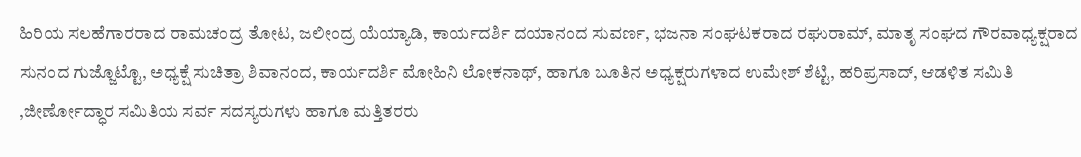ಹಿರಿಯ ಸಲಹೆಗಾರರಾದ ರಾಮಚಂದ್ರ ತೋಟ, ಜಲೀಂದ್ರ ಯೆಯ್ಯಾಡಿ, ಕಾರ್ಯದರ್ಶಿ ದಯಾನಂದ ಸುವರ್ಣ, ಭಜನಾ ಸಂಘಟಕರಾದ ರಘುರಾಮ್, ಮಾತೃ ಸಂಘದ ಗೌರವಾಧ್ಯಕ್ಷರಾದ ಸುನಂದ ಗುಜ್ಜೊಟ್ಟೊ, ಅಧ್ಯಕ್ಷೆ ಸುಚಿತ್ರಾ ಶಿವಾನಂದ, ಕಾರ್ಯದರ್ಶಿ ಮೋಹಿನಿ ಲೋಕನಾಥ್, ಹಾಗೂ ಬೂತಿನ ಅಧ್ಯಕ್ಷರುಗಳಾದ ಉಮೇಶ್ ಶೆಟ್ಟಿ, ಹರಿಪ್ರಸಾದ್, ಆಡಳಿತ ಸಮಿತಿ ,ಜೀರ್ಣೋದ್ಧಾರ ಸಮಿತಿಯ ಸರ್ವ ಸದಸ್ಯರುಗಳು ಹಾಗೂ ಮತ್ತಿತರರು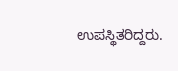ಉಪಸ್ಥಿತರಿದ್ದರು.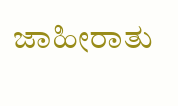ಜಾಹೀರಾತು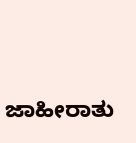ಜಾಹೀರಾತು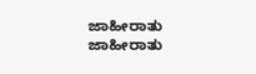ಜಾಹೀರಾತು
ಜಾಹೀರಾತು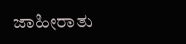ಜಾಹೀರಾತು